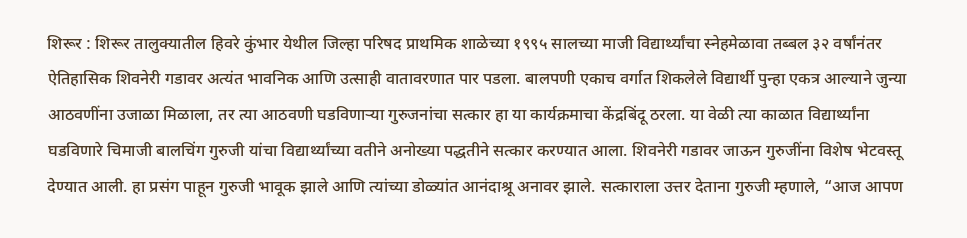शिरूर : शिरूर तालुक्यातील हिवरे कुंभार येथील जिल्हा परिषद प्राथमिक शाळेच्या १९९५ सालच्या माजी विद्यार्थ्यांचा स्नेहमेळावा तब्बल ३२ वर्षांनंतर ऐतिहासिक शिवनेरी गडावर अत्यंत भावनिक आणि उत्साही वातावरणात पार पडला. बालपणी एकाच वर्गात शिकलेले विद्यार्थी पुन्हा एकत्र आल्याने जुन्या आठवणींना उजाळा मिळाला, तर त्या आठवणी घडविणाऱ्या गुरुजनांचा सत्कार हा या कार्यक्रमाचा केंद्रबिंदू ठरला. या वेळी त्या काळात विद्यार्थ्यांना घडविणारे चिमाजी बालचिंग गुरुजी यांचा विद्यार्थ्यांच्या वतीने अनोख्या पद्धतीने सत्कार करण्यात आला. शिवनेरी गडावर जाऊन गुरुजींना विशेष भेटवस्तू देण्यात आली. हा प्रसंग पाहून गुरुजी भावूक झाले आणि त्यांच्या डोळ्यांत आनंदाश्रू अनावर झाले. सत्काराला उत्तर देताना गुरुजी म्हणाले, “आज आपण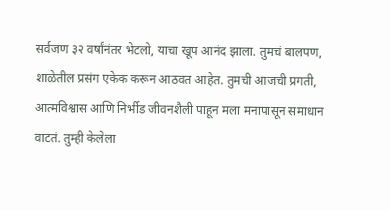सर्वजण ३२ वर्षांनंतर भेटलो, याचा खूप आनंद झाला. तुमचं बालपण, शाळेतील प्रसंग एकेक करून आठवत आहेत. तुमची आजची प्रगती, आत्मविश्वास आणि निर्भीड जीवनशैली पाहून मला मनापासून समाधान वाटतं. तुम्ही केलेला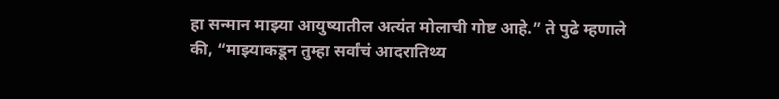हा सन्मान माझ्या आयुष्यातील अत्यंत मोलाची गोष्ट आहे.” ते पुढे म्हणाले की, “माझ्याकडून तुम्हा सर्वांचं आदरातिथ्य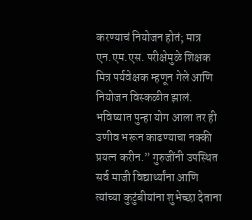करण्याचं नियोजन होतं; मात्र एन.एम.एस. परीक्षेमुळे शिक्षक मित्र पर्यवेक्षक म्हणून गेले आणि नियोजन विस्कळीत झालं. भविष्यात पुन्हा योग आला तर ही उणीव भरून काढण्याचा नक्की प्रयत्न करीन.” गुरुजींनी उपस्थित सर्व माजी विद्यार्थ्यांना आणि त्यांच्या कुटुंबीयांना शुभेच्छा देताना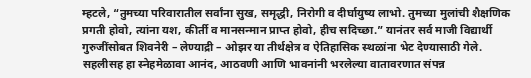म्हटले, “तुमच्या परिवारातील सर्वांना सुख, समृद्धी, निरोगी व दीर्घायुष्य लाभो. तुमच्या मुलांची शैक्षणिक प्रगती होवो, त्यांना यश, कीर्ती व मानसन्मान प्राप्त होवो, हीच सदिच्छा.” यानंतर सर्व माजी विद्यार्थी गुरुजींसोबत शिवनेरी – लेण्याद्री – ओझर या तीर्थक्षेत्र व ऐतिहासिक स्थळांना भेट देण्यासाठी गेले. सहलीसह हा स्नेहमेळावा आनंद, आठवणी आणि भावनांनी भरलेल्या वातावरणात संपन्न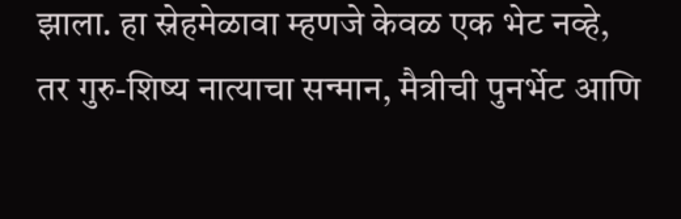झाला. हा स्नेहमेळावा म्हणजे केवळ एक भेट नव्हे, तर गुरु-शिष्य नात्याचा सन्मान, मैत्रीची पुनर्भेट आणि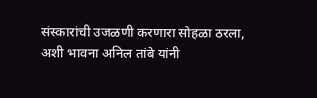संस्कारांची उजळणी करणारा सोहळा ठरला, अशी भावना अनिल तांबे यांनी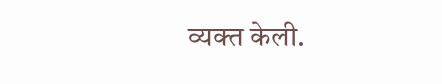व्यक्त केली.